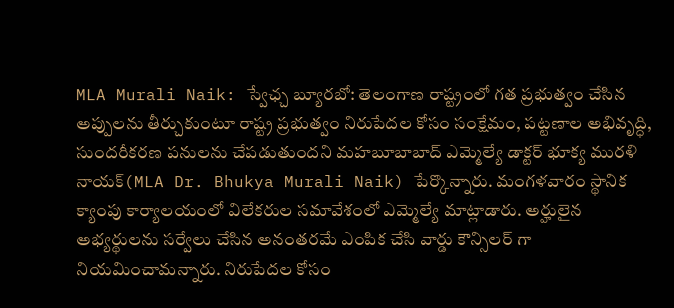MLA Murali Naik: స్వేఛ్చ బ్యూరబో: తెలంగాణ రాష్ట్రంలో గత ప్రభుత్వం చేసిన అప్పులను తీర్చుకుంటూ రాష్ట్ర ప్రభుత్వం నిరుపేదల కోసం సంక్షేమం, పట్టణాల అభివృద్ధి, సుందరీకరణ పనులను చేపడుతుందని మహబూబాబాద్ ఎమ్మెల్యే డాక్టర్ భూక్య మురళి నాయక్(MLA Dr. Bhukya Murali Naik) పేర్కొన్నారు. మంగళవారం స్థానిక క్యాంపు కార్యాలయంలో విలేకరుల సమావేశంలో ఎమ్మెల్యే మాట్లాడారు. అర్హులైన అభ్యర్థులను సర్వేలు చేసిన అనంతరమే ఎంపిక చేసి వార్డు కౌన్సిలర్ గా నియమించామన్నారు. నిరుపేదల కోసం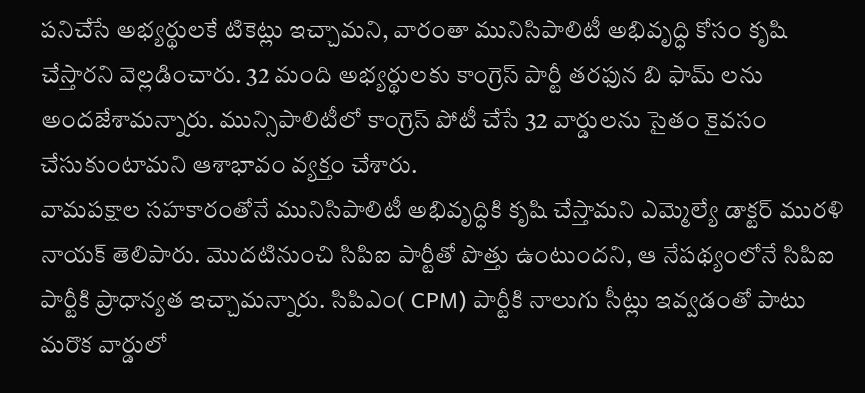పనిచేసే అభ్యర్థులకే టికెట్లు ఇచ్చామని, వారంతా మునిసిపాలిటీ అభివృద్ధి కోసం కృషి చేస్తారని వెల్లడించారు. 32 మంది అభ్యర్థులకు కాంగ్రెస్ పార్టీ తరఫున బి ఫామ్ లను అందజేశామన్నారు. మున్సిపాలిటీలో కాంగ్రెస్ పోటీ చేసే 32 వార్డులను సైతం కైవసం చేసుకుంటామని ఆశాభావం వ్యక్తం చేశారు.
వామపక్షాల సహకారంతోనే మునిసిపాలిటీ అభివృద్ధికి కృషి చేస్తామని ఎమ్మెల్యే డాక్టర్ మురళి నాయక్ తెలిపారు. మొదటినుంచి సిపిఐ పార్టీతో పొత్తు ఉంటుందని, ఆ నేపథ్యంలోనే సిపిఐ పార్టీకి ప్రాధాన్యత ఇచ్చామన్నారు. సిపిఎం( CPM) పార్టీకి నాలుగు సీట్లు ఇవ్వడంతో పాటు మరొక వార్డులో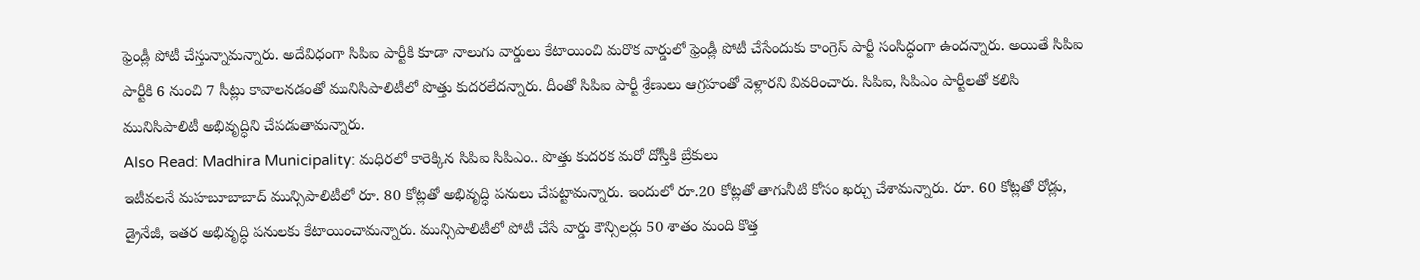ఫ్రెండ్లీ పోటీ చేస్తున్నామన్నారు. అదేవిధంగా సిపిఐ పార్టీకి కూడా నాలుగు వార్డులు కేటాయించి మరొక వార్డులో ఫ్రెండ్లీ పోటీ చేసేందుకు కాంగ్రెస్ పార్టీ సంసిద్ధంగా ఉందన్నారు. అయితే సిపిఐ పార్టీకి 6 నుంచి 7 సీట్లు కావాలనడంతో మునిసిపాలిటీలో పొత్తు కుదరలేదన్నారు. దీంతో సిపిఐ పార్టీ శ్రేణులు ఆగ్రహంతో వెళ్లారని వివరించారు. సిపిఐ, సిపిఎం పార్టీలతో కలిసి మునిసిపాలిటీ అభివృద్ధిని చేపడుతామన్నారు.
Also Read: Madhira Municipality: మధిరలో కారెక్కిన సిపిఐ సిపిఎం.. పొత్తు కుదరక మరో దోస్తీకి బ్రేకులు
ఇటీవలనే మహబూబాబాద్ మున్సిపాలిటీలో రూ. 80 కోట్లతో అభివృద్ధి పనులు చేపట్టామన్నారు. ఇందులో రూ.20 కోట్లతో తాగునీటి కోసం ఖర్చు చేశామన్నారు. రూ. 60 కోట్లతో రోడ్లు, డ్రైనేజీ, ఇతర అభివృద్ధి పనులకు కేటాయించామన్నారు. మున్సిపాలిటీలో పోటీ చేసే వార్డు కౌన్సిలర్లు 50 శాతం మంది కొత్త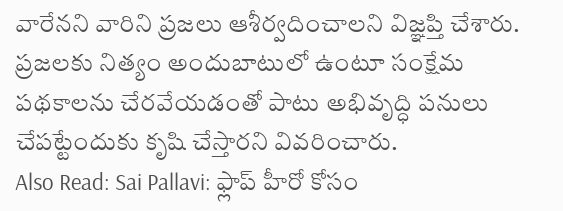వారేనని వారిని ప్రజలు ఆశీర్వదించాలని విజ్ఞప్తి చేశారు. ప్రజలకు నిత్యం అందుబాటులో ఉంటూ సంక్షేమ పథకాలను చేరవేయడంతో పాటు అభివృద్ధి పనులు చేపట్టేందుకు కృషి చేస్తారని వివరించారు.
Also Read: Sai Pallavi: ఫ్లాప్ హీరో కోసం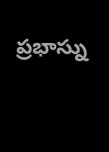ప్రభాస్ను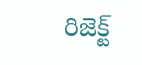రిజెక్ట్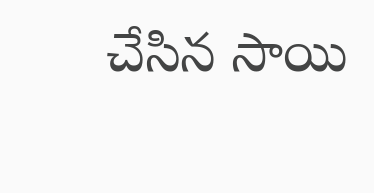చేసిన సాయి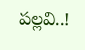పల్లవి..!